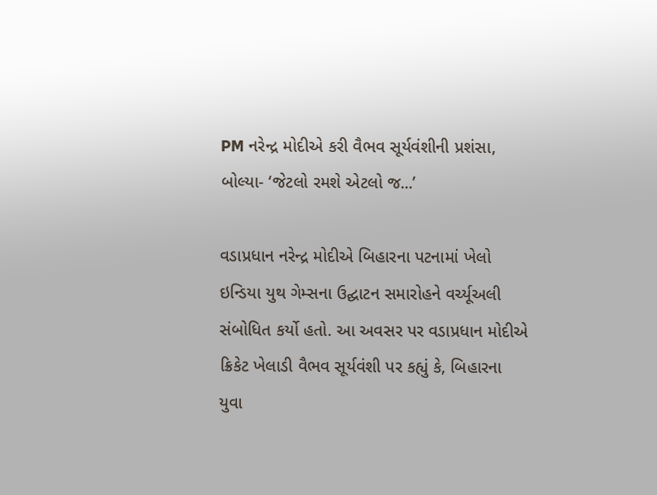PM નરેન્દ્ર મોદીએ કરી વૈભવ સૂર્યવંશીની પ્રશંસા, બોલ્યા- ‘જેટલો રમશે એટલો જ...’

વડાપ્રધાન નરેન્દ્ર મોદીએ બિહારના પટનામાં ખેલો ઇન્ડિયા યુથ ગેમ્સના ઉદ્ઘાટન સમારોહને વર્ચ્યૂઅલી સંબોધિત કર્યો હતો. આ અવસર પર વડાપ્રધાન મોદીએ ક્રિકેટ ખેલાડી વૈભવ સૂર્યવંશી પર કહ્યું કે, બિહારના યુવા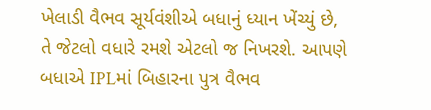ખેલાડી વૈભવ સૂર્યવંશીએ બધાનું ધ્યાન ખેંચ્યું છે, તે જેટલો વધારે રમશે એટલો જ નિખરશે. આપણે બધાએ IPLમાં બિહારના પુત્ર વૈભવ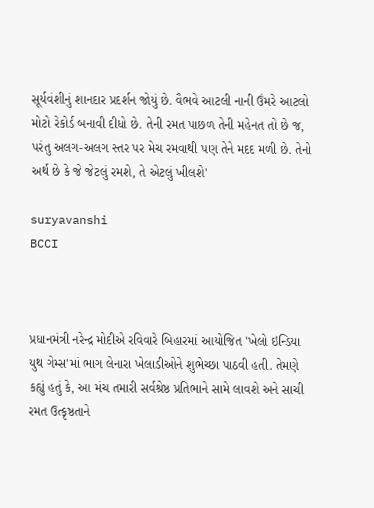સૂર્યવંશીનું શાનદાર પ્રદર્શન જોયું છે. વૈભવે આટલી નાની ઉંમરે આટલો મોટો રેકોર્ડ બનાવી દીધો છે. તેની રમત પાછળ તેની મહેનત તો છે જ, પરંતુ અલગ-અલગ સ્તર પર મેચ રમવાથી પણ તેને મદદ મળી છે. તેનો અર્થ છે કે જે જેટલું રમશે, તે એટલું ખીલશે'

suryavanshi
BCCI



પ્રધાનમંત્રી નરેન્દ્ર મોદીએ રવિવારે બિહારમાં આયોજિત 'ખેલો ઇન્ડિયા યુથ ગેમ્સ'માં ભાગ લેનારા ખેલાડીઓને શુભેચ્છા પાઠવી હતી. તેમણે કહ્યું હતું કે, આ મંચ તમારી સર્વશ્રેષ્ઠ પ્રતિભાને સામે લાવશે અને સાચી રમત ઉત્કૃષ્ઠતાને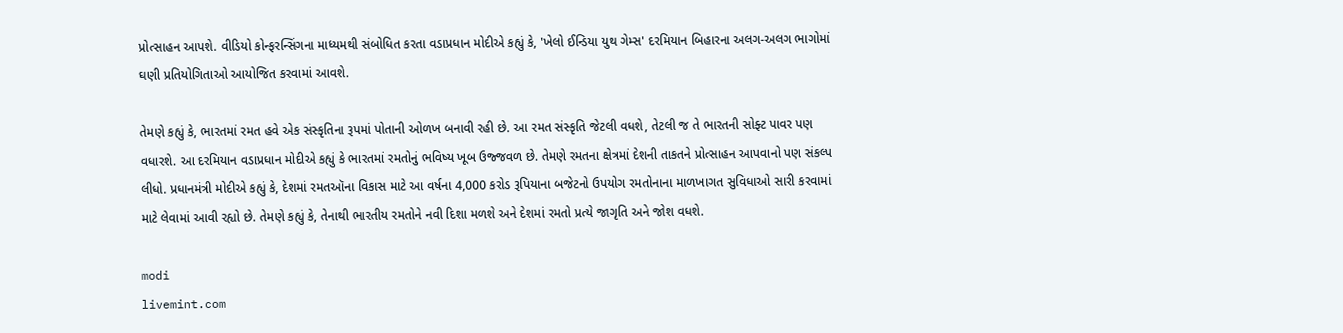પ્રોત્સાહન આપશે. વીડિયો કોન્ફરન્સિંગના માધ્યમથી સંબોધિત કરતા વડાપ્રધાન મોદીએ કહ્યું કે, 'ખેલો ઈન્ડિયા યુથ ગેમ્સ' દરમિયાન બિહારના અલગ-અલગ ભાગોમાં ઘણી પ્રતિયોગિતાઓ આયોજિત કરવામાં આવશે.

તેમણે કહ્યું કે, ભારતમાં રમત હવે એક સંસ્કૃતિના રૂપમાં પોતાની ઓળખ બનાવી રહી છે. આ રમત સંસ્કૃતિ જેટલી વધશે, તેટલી જ તે ભારતની સોફ્ટ પાવર પણ વધારશે. આ દરમિયાન વડાપ્રધાન મોદીએ કહ્યું કે ભારતમાં રમતોનું ભવિષ્ય ખૂબ ઉજ્જવળ છે. તેમણે રમતના ક્ષેત્રમાં દેશની તાકતને પ્રોત્સાહન આપવાનો પણ સંકલ્પ લીધો. પ્રધાનમંત્રી મોદીએ કહ્યું કે, દેશમાં રમતઑના વિકાસ માટે આ વર્ષના 4,000 કરોડ રૂપિયાના બજેટનો ઉપયોગ રમતોનાના માળખાગત સુવિધાઓ સારી કરવામાં માટે લેવામાં આવી રહ્યો છે. તેમણે કહ્યું કે, તેનાથી ભારતીય રમતોને નવી દિશા મળશે અને દેશમાં રમતો પ્રત્યે જાગૃતિ અને જોશ વધશે.

modi
livemint.com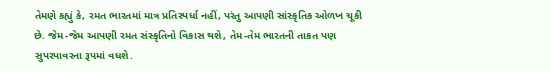તેમણે કહ્યું કે, રમત ભારતમાં માત્ર પ્રતિસ્પર્ધા નહીં, પરંતુ આપણી સાંસ્કૃતિક ઓળખ ચૂકી છે. જેમ-જેમ આપણી રમત સંસ્કૃતિનો વિકાસ થશે, તેમ-તેમ ભારતની તાકત પણ સુપરપાવરના રૂપમાં વધશે.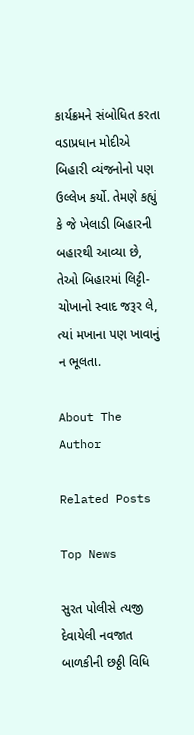કાર્યક્રમને સંબોધિત કરતા વડાપ્રધાન મોદીએ બિહારી વ્યંજનોનો પણ ઉલ્લેખ કર્યો. તેમણે કહ્યું કે જે ખેલાડી બિહારની બહારથી આવ્યા છે, તેઓ બિહારમાં લિટ્ટી-ચોખાનો સ્વાદ જરૂર લે, ત્યાં મખાના પણ ખાવાનું ન ભૂલતા.

About The Author

Related Posts

Top News

સુરત પોલીસે ત્યજી દેવાયેલી નવજાત બાળકીની છઠ્ઠી વિધિ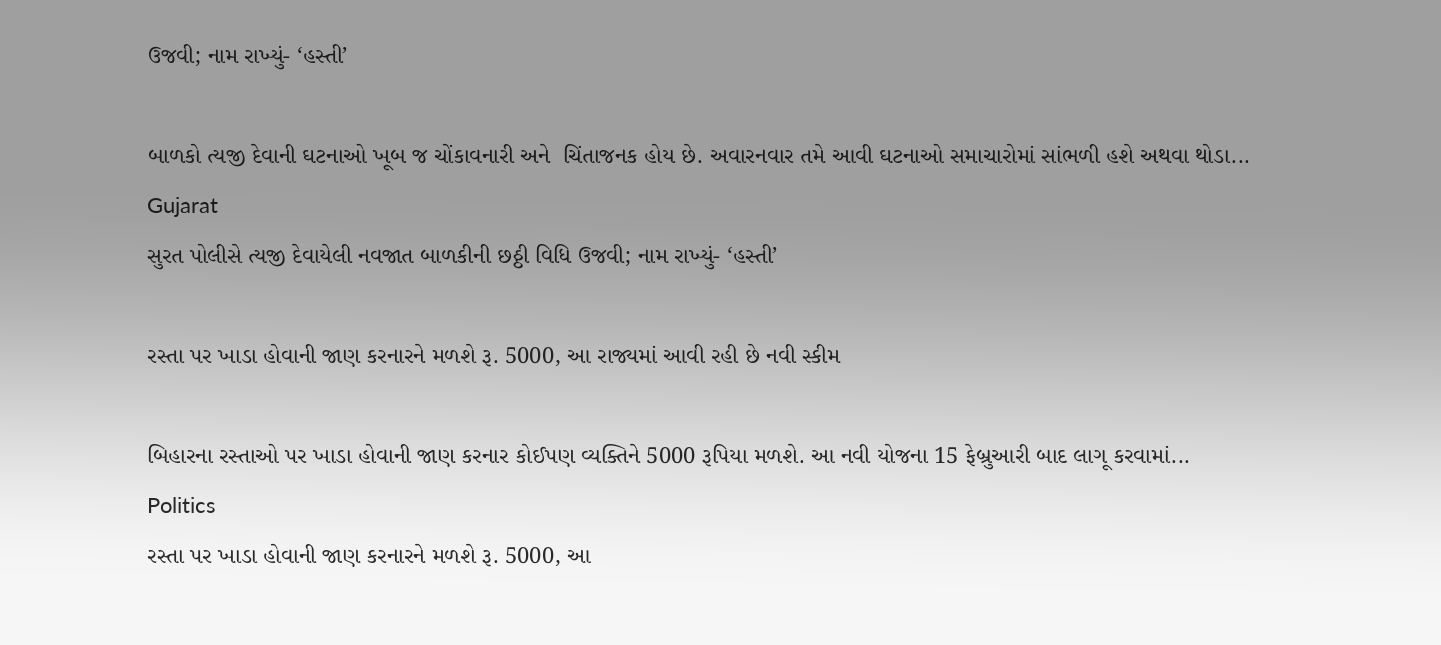ઉજવી; નામ રાખ્યું- ‘હસ્તી’

બાળકો ત્યજી દેવાની ઘટનાઓ ખૂબ જ ચોંકાવનારી અને  ચિંતાજનક હોય છે. અવારનવાર તમે આવી ઘટનાઓ સમાચારોમાં સાંભળી હશે અથવા થોડા...
Gujarat
સુરત પોલીસે ત્યજી દેવાયેલી નવજાત બાળકીની છઠ્ઠી વિધિ ઉજવી; નામ રાખ્યું- ‘હસ્તી’

રસ્તા પર ખાડા હોવાની જાણ કરનારને મળશે રૂ. 5000, આ રાજ્યમાં આવી રહી છે નવી સ્કીમ

બિહારના રસ્તાઓ પર ખાડા હોવાની જાણ કરનાર કોઈપણ વ્યક્તિને 5000 રૂપિયા મળશે. આ નવી યોજના 15 ફેબ્રુઆરી બાદ લાગૂ કરવામાં...
Politics
રસ્તા પર ખાડા હોવાની જાણ કરનારને મળશે રૂ. 5000, આ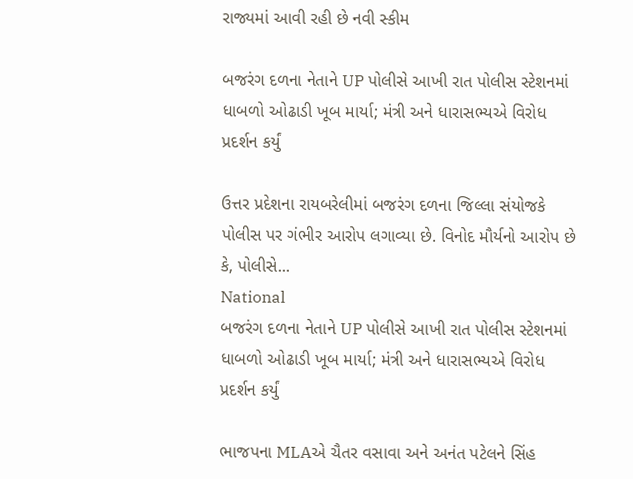રાજ્યમાં આવી રહી છે નવી સ્કીમ

બજરંગ દળના નેતાને UP પોલીસે આખી રાત પોલીસ સ્ટેશનમાં ધાબળો ઓઢાડી ખૂબ માર્યા; મંત્રી અને ધારાસભ્યએ વિરોધ પ્રદર્શન કર્યું

ઉત્તર પ્રદેશના રાયબરેલીમાં બજરંગ દળના જિલ્લા સંયોજકે પોલીસ પર ગંભીર આરોપ લગાવ્યા છે. વિનોદ મૌર્યનો આરોપ છે કે, પોલીસે...
National
બજરંગ દળના નેતાને UP પોલીસે આખી રાત પોલીસ સ્ટેશનમાં ધાબળો ઓઢાડી ખૂબ માર્યા; મંત્રી અને ધારાસભ્યએ વિરોધ પ્રદર્શન કર્યું

ભાજપના MLAએ ચૈતર વસાવા અને અનંત પટેલને સિંહ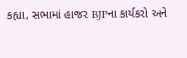કહ્યા, સભામાં હાજર BJPના કાર્યકરો અને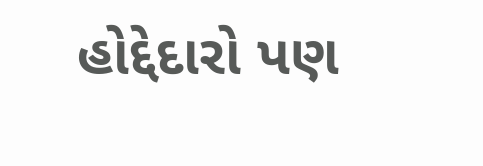હોદ્દેદારો પણ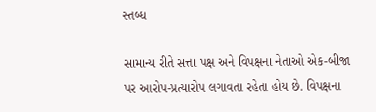સ્તબ્ધ

સામાન્ય રીતે સત્તા પક્ષ અને વિપક્ષના નેતાઓ એક-બીજા પર આરોપ-પ્રત્યારોપ લગાવતા રહેતા હોય છે. વિપક્ષના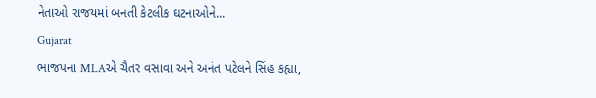નેતાઓ રાજયમાં બનતી કેટલીક ઘટનાઓને...
Gujarat
ભાજપના MLAએ ચૈતર વસાવા અને અનંત પટેલને સિંહ કહ્યા,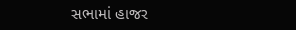સભામાં હાજર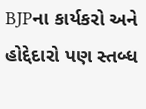BJPના કાર્યકરો અને હોદ્દેદારો પણ સ્તબ્ધ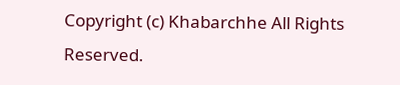Copyright (c) Khabarchhe All Rights Reserved.